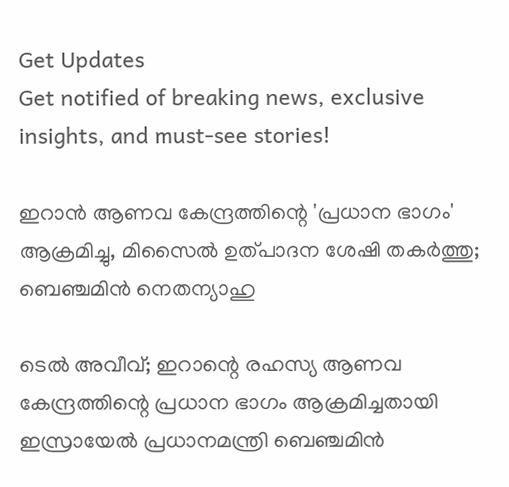Get Updates
Get notified of breaking news, exclusive insights, and must-see stories!

ഇറാൻ ആണവ കേന്ദ്രത്തിന്റെ 'പ്രധാന ഭാഗം' ആക്രമിച്ചു, മിസൈൽ ഉത്പാദന ശേഷി തകർത്തു; ബെഞ്ചമിൻ നെതന്യാഹു

ടെൽ അവീവ്; ഇറാന്റെ രഹസ്യ ആണവ കേന്ദ്രത്തിന്റെ പ്രധാന ഭാഗം ആക്രമിച്ചതായി ഇസ്രായേൽ പ്രധാനമന്ത്രി ബെഞ്ചമിൻ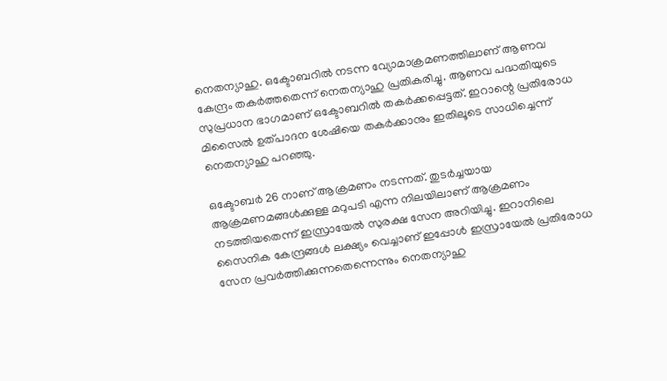നെതന്യാഹു. ഒക്ടോബറിൽ നടന്ന വ്യോമാക്രമണത്തിലാണ് ആണവ കേന്ദ്രം തകർത്തതെന്ന് നെതന്യാഹു പ്രതികരിച്ചു. ആണവ പദ്ധതിയുടെ സുപ്രധാന ഭാഗമാണ് ഒക്ടോബറിൽ തകർക്കപ്പെട്ടത്. ഇറാന്റെ പ്രതിരോധ മിസൈൽ ഉത്പാദന ശേഷിയെ തകർക്കാനും ഇതിലൂടെ സാധിച്ചെന്ന് നെതന്യാഹു പറഞ്ഞു.

ഒക്ടോബർ 26 നാണ് ആക്രമണം നടന്നത്. തുടർച്ചയായ ആക്രമണമങ്ങൾക്കുള്ള മറുപടി എന്ന നിലയിലാണ് ആക്രമണം നടത്തിയതെന്ന് ഇസ്രായേൽ ‍സുരക്ഷ സേന അറിയിച്ചു. ഇറാനിലെ സൈനിക കേന്ദ്രങ്ങൾ ലക്ഷ്യം വെച്ചാണ് ഇപ്പോൾ ഇസ്രായേൽ പ്രതിരോധ സേന പ്രവർത്തിക്കുന്നതെന്നെന്നും നെതന്യാഹു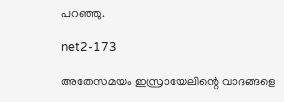പറഞ്ഞു.

net2-173

അതേസമയം ഇസ്രായേലിന്റെ വാദങ്ങളെ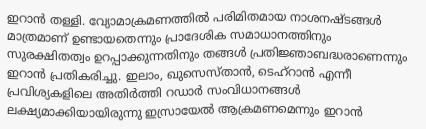ഇറാൻ തള്ളി. വ്യോമാക്രമണത്തിൽ പരിമിതമായ നാശനഷ്ടങ്ങൾ മാത്രമാണ് ഉണ്ടായതെന്നും പ്രാദേശിക സമാധാനത്തിനും സുരക്ഷിതത്വം ഉറപ്പാക്കുന്നതിനും തങ്ങൾ പ്രതിജ്ഞാബദ്ധരാണെന്നും ഇറാൻ പ്രതികരിച്ചു. ഇലാം, ഖുസെസ്താൻ, ടെഹ്‌റാൻ എന്നീ പ്രവിശ്യകളിലെ അതിർത്തി റഡാർ സംവിധാനങ്ങൾ ലക്ഷ്യമാക്കിയായിരുന്നു ഇസ്രായേൽ ആക്രമണമെന്നും ഇറാൻ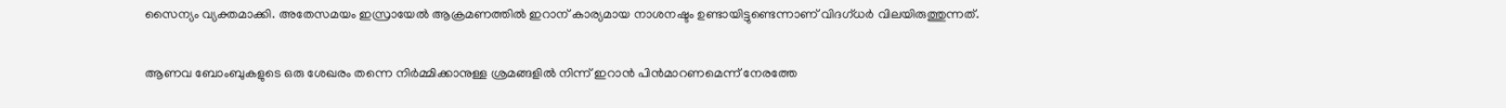സൈന്യം വ്യക്തമാക്കി. അതേസമയം ഇസ്രായേൽ ആക്രമണത്തിൽ ഇറാന് കാര്യമായ നാശനഷ്ടം ഉണ്ടായിട്ടുണ്ടെന്നാണ് വിദഗ്ധർ വിലയിരുത്തുന്നത്.

ആണവ ബോംബുകളുടെ ഒരു ശേഖരം തന്നെ നിർമ്മിക്കാനുള്ള ശ്രമങ്ങളിൽ നിന്ന് ഇറാൻ പിൻമാറണമെന്ന് നേരത്തേ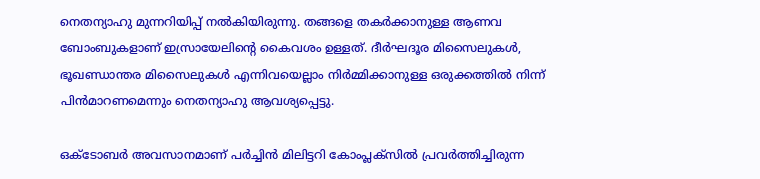നെതന്യാഹു മുന്നറിയിപ്പ് നൽകിയിരുന്നു. തങ്ങളെ തകർക്കാനുള്ള ആണവ ബോംബുകളാണ് ഇസ്രായേലിന്റെ കൈവശം ഉള്ളത്. ദീർഘദൂര മിസൈലുകൾ, ഭൂഖണ്ഡാന്തര മിസൈലുകൾ എന്നിവയെല്ലാം നിർമ്മിക്കാനുള്ള ഒരുക്കത്തിൽ നിന്ന് പിൻമാറണമെന്നും നെതന്യാഹു ആവശ്യപ്പെട്ടു.

ഒക്ടോബർ അവസാനമാണ് പര്‍ച്ചിന്‍ മിലിട്ടറി കോംപ്ലക്‌സില്‍ പ്രവര്‍ത്തിച്ചിരുന്ന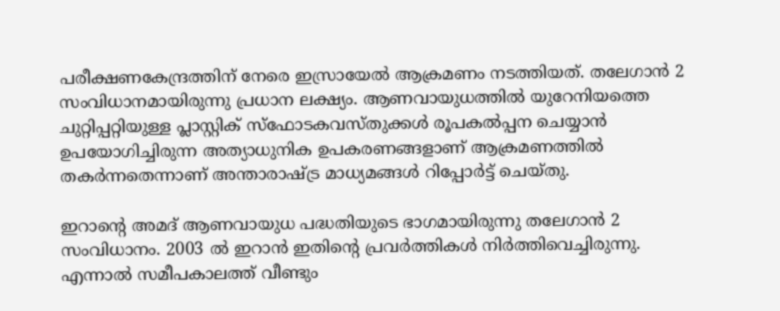പരീക്ഷണകേന്ദ്രത്തിന് നേരെ ഇസ്രായേൽ ആക്രമണം നടത്തിയത്. തലേഗാൻ 2 സംവിധാനമായിരുന്നു പ്രധാന ലക്ഷ്യം. ആണവായുധത്തിൽ യുറേനിയത്തെ ചുറ്റിപ്പറ്റിയുള്ള പ്ലാസ്റ്റിക് സ്ഫോടകവസ്തുക്കൾ രൂപകൽപ്പന ചെയ്യാൻ ഉപയോഗിച്ചിരുന്ന അത്യാധുനിക ഉപകരണങ്ങളാണ് ആക്രമണത്തിൽ തകർന്നതെന്നാണ് അന്താരാഷ്ട്ര മാധ്യമങ്ങൾ റിപ്പോർട്ട് ചെയ്തു.

ഇറാന്റെ അമദ് ആണവായുധ പദ്ധതിയുടെ ഭാഗമായിരുന്നു തലേഗാൻ 2 സംവിധാനം. 2003 ൽ ഇറാൻ ഇതിന്റെ പ്രവർത്തികൾ നിർത്തിവെച്ചിരുന്നു. എന്നാൽ സമീപകാലത്ത് വീണ്ടും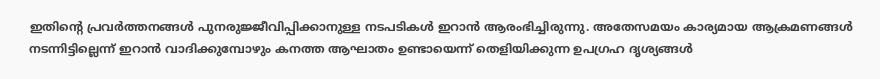ഇതിന്റെ പ്രവർത്തനങ്ങൾ പുനരുജ്ജീവിപ്പിക്കാനുള്ള നടപടികൾ ഇറാൻ ആരംഭിച്ചിരുന്നു. അതേസമയം കാര്യമായ ആക്രമണങ്ങൾ നടന്നിട്ടില്ലെന്ന് ഇറാൻ വാദിക്കുമ്പോഴും കനത്ത ആഘാതം ഉണ്ടായെന്ന് തെളിയിക്കുന്ന ഉപഗ്രഹ ദൃശ്യങ്ങൾ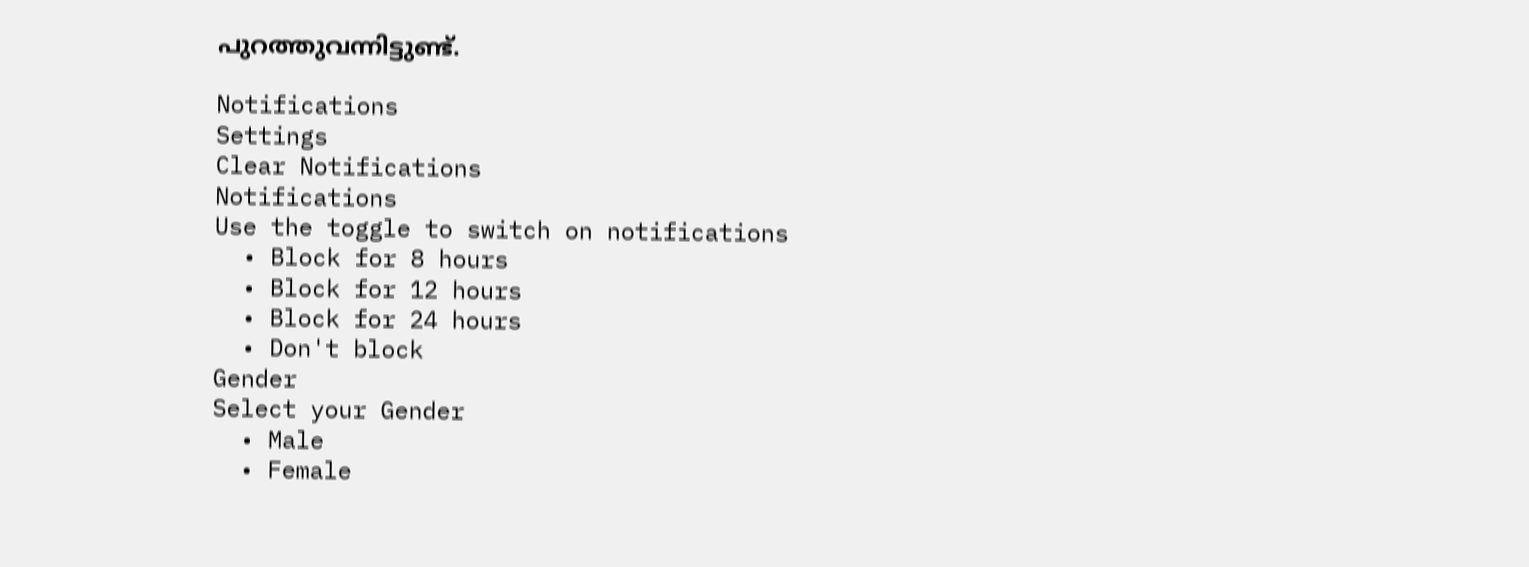പുറത്തുവന്നിട്ടുണ്ട്.

Notifications
Settings
Clear Notifications
Notifications
Use the toggle to switch on notifications
  • Block for 8 hours
  • Block for 12 hours
  • Block for 24 hours
  • Don't block
Gender
Select your Gender
  • Male
  • Female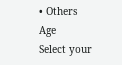• Others
Age
Select your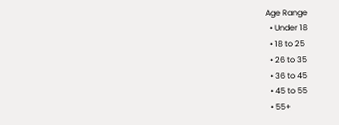Age Range
  • Under 18
  • 18 to 25
  • 26 to 35
  • 36 to 45
  • 45 to 55
  • 55+